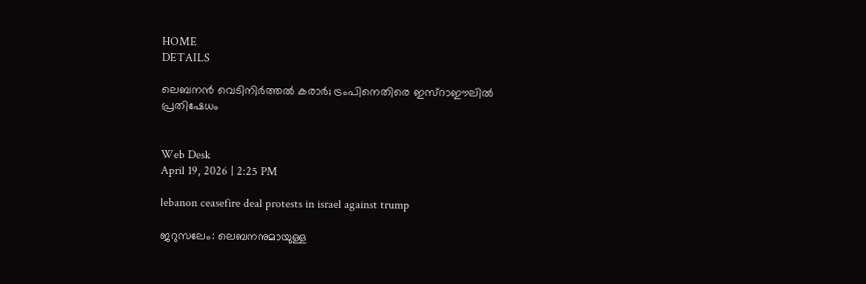HOME
DETAILS

ലെബനൻ വെടിനിർത്തൽ കരാർ; ട്രംപിനെതിരെ ഇസ്റാഈലിൽ പ്രതിഷേധം


Web Desk
April 19, 2026 | 2:25 PM

lebanon ceasefire deal protests in israel against trump

ജറുസലേം: ലെബനനുമായുള്ള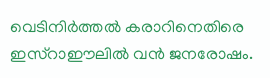വെടിനിർത്തൽ കരാറിനെതിരെ ഇസ്റാഈലിൽ വൻ ജനരോഷം.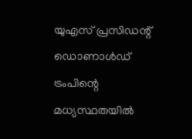യുഎസ് പ്രസിഡന്റ് ഡൊണാൾഡ് ട്രംപിന്റെ മധ്യസ്ഥതയിൽ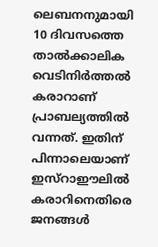ലെബനനുമായി 10 ദിവസത്തെ താൽക്കാലിക വെടിനിർത്തൽ കരാറാണ് പ്രാബല്യത്തിൽ വന്നത്. ഇതിന് പിന്നാലെയാണ് ഇസ്റാഈലിൽ കരാറിനെതിരെ ജനങ്ങൾ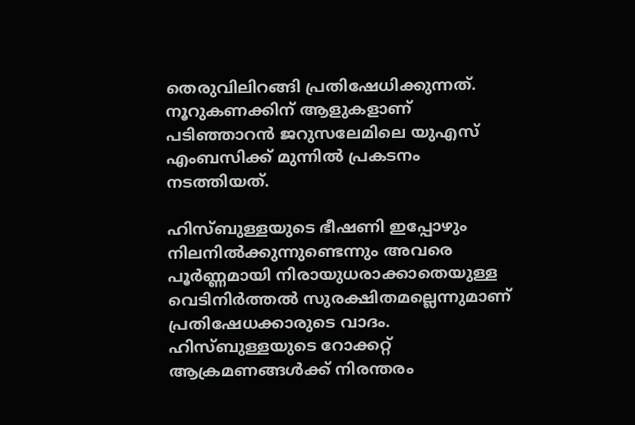തെരുവിലിറങ്ങി പ്രതിഷേധിക്കുന്നത്. നൂറുകണക്കിന് ആളുകളാണ് പടിഞ്ഞാറൻ ജറുസലേമിലെ യുഎസ് എംബസിക്ക് മുന്നിൽ പ്രകടനം നടത്തിയത്.

ഹിസ്ബുള്ളയുടെ ഭീഷണി ഇപ്പോഴും നിലനിൽക്കുന്നുണ്ടെന്നും അവരെ പൂർണ്ണമായി നിരായുധരാക്കാതെയുള്ള വെടിനിർത്തൽ സുരക്ഷിതമല്ലെന്നുമാണ് പ്രതിഷേധക്കാരുടെ വാദം. ഹിസ്ബുള്ളയുടെ റോക്കറ്റ് ആക്രമണങ്ങൾക്ക് നിരന്തരം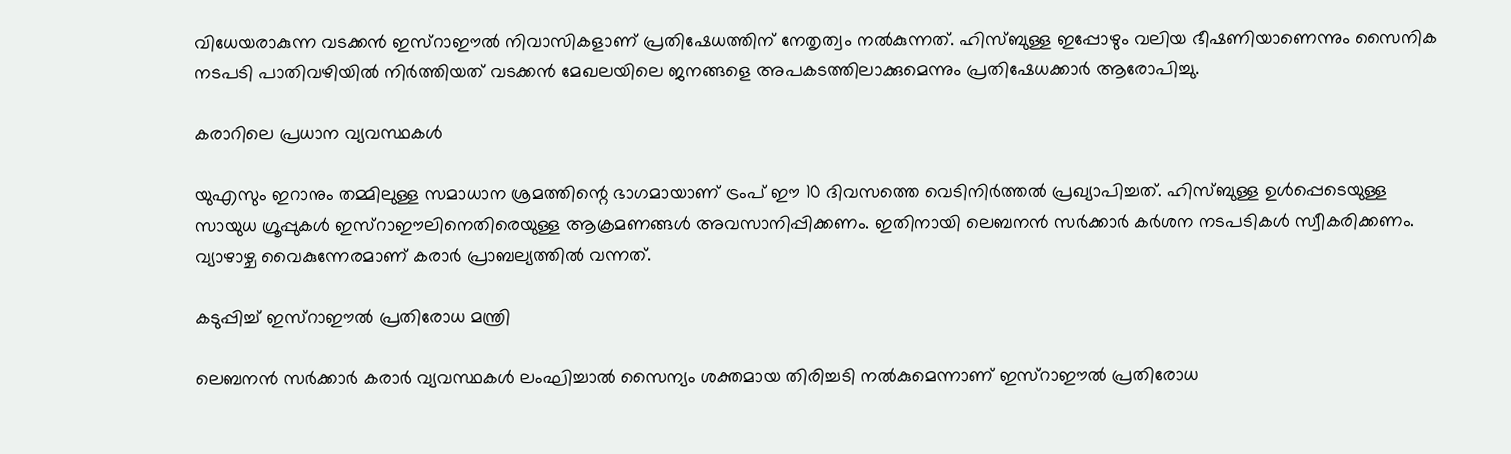വിധേയരാകുന്ന വടക്കൻ ഇസ്റാഈൽ നിവാസികളാണ് പ്രതിഷേധത്തിന് നേതൃത്വം നൽകുന്നത്. ഹിസ്ബുള്ള ഇപ്പോഴും വലിയ ഭീഷണിയാണെന്നും സൈനിക നടപടി പാതിവഴിയിൽ നിർത്തിയത് വടക്കൻ മേഖലയിലെ ജനങ്ങളെ അപകടത്തിലാക്കുമെന്നും പ്രതിഷേധക്കാർ ആരോപിച്ചു.

കരാറിലെ പ്രധാന വ്യവസ്ഥകൾ

യുഎസും ഇറാനും തമ്മിലുള്ള സമാധാന ശ്രമത്തിന്റെ ഭാഗമായാണ് ട്രംപ് ഈ 10 ദിവസത്തെ വെടിനിർത്തൽ പ്രഖ്യാപിച്ചത്. ഹിസ്ബുള്ള ഉൾപ്പെടെയുള്ള സായുധ ഗ്രൂപ്പുകൾ ഇസ്റാഈലിനെതിരെയുള്ള ആക്രമണങ്ങൾ അവസാനിപ്പിക്കണം. ഇതിനായി ലെബനൻ സർക്കാർ കർശന നടപടികൾ സ്വീകരിക്കണം. വ്യാഴാഴ്ച വൈകുന്നേരമാണ് കരാർ പ്രാബല്യത്തിൽ വന്നത്.

കടുപ്പിച്ച് ഇസ്റാഈൽ പ്രതിരോധ മന്ത്രി

ലെബനൻ സർക്കാർ കരാർ വ്യവസ്ഥകൾ ലംഘിച്ചാൽ സൈന്യം ശക്തമായ തിരിച്ചടി നൽകുമെന്നാണ് ഇസ്റാഈൽ പ്രതിരോധ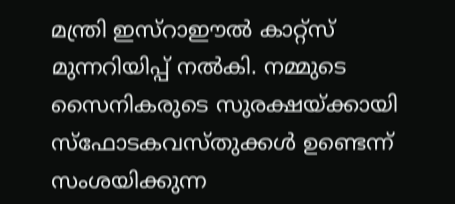മന്ത്രി ഇസ്റാഈൽ കാറ്റ്സ് മുന്നറിയിപ്പ് നൽകി. നമ്മുടെ സൈനികരുടെ സുരക്ഷയ്ക്കായി സ്ഫോടകവസ്തുക്കൾ ഉണ്ടെന്ന് സംശയിക്കുന്ന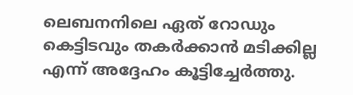ലെബനനിലെ ഏത് റോഡും കെട്ടിടവും തകർക്കാൻ മടിക്കില്ല എന്ന് അദ്ദേഹം കൂട്ടിച്ചേർത്തു.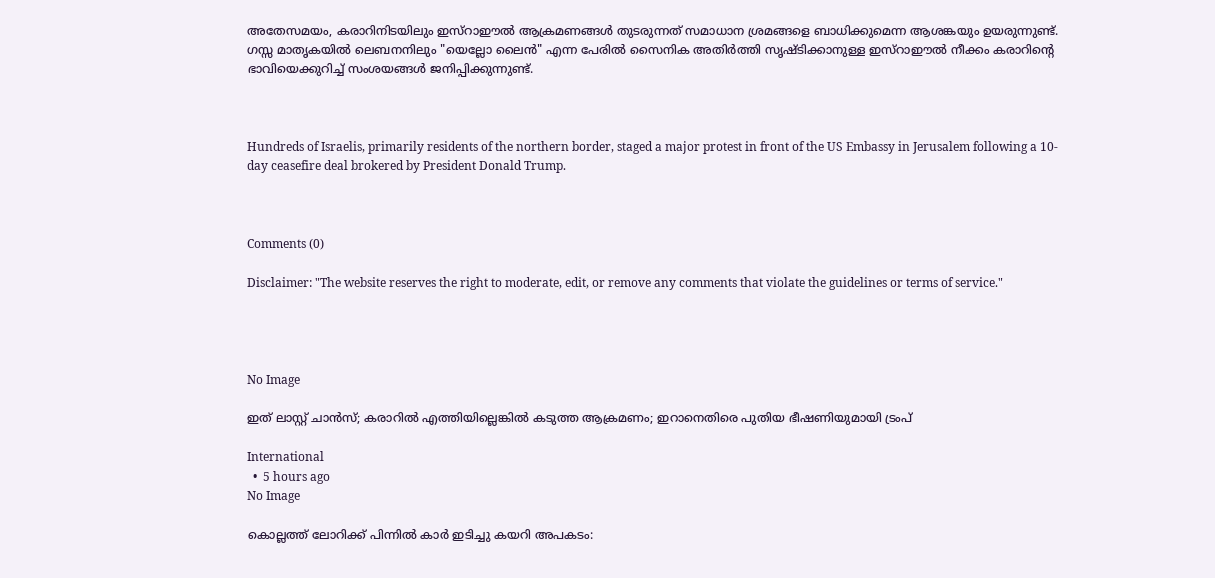അതേസമയം, കരാറിനിടയിലും ഇസ്റാഈൽ ആക്രമണങ്ങൾ തുടരുന്നത് സമാധാന ശ്രമങ്ങളെ ബാധിക്കുമെന്ന ആശങ്കയും ഉയരുന്നുണ്ട്. ഗസ്സ മാതൃകയിൽ ലെബനനിലും "യെല്ലോ ലൈൻ" എന്ന പേരിൽ സൈനിക അതിർത്തി സൃഷ്ടിക്കാനുള്ള ഇസ്റാഈൽ നീക്കം കരാറിന്റെ ഭാവിയെക്കുറിച്ച് സംശയങ്ങൾ ജനിപ്പിക്കുന്നുണ്ട്.



Hundreds of Israelis, primarily residents of the northern border, staged a major protest in front of the US Embassy in Jerusalem following a 10-day ceasefire deal brokered by President Donald Trump.



Comments (0)

Disclaimer: "The website reserves the right to moderate, edit, or remove any comments that violate the guidelines or terms of service."




No Image

ഇത് ലാസ്റ്റ് ചാന്‍സ്; കരാറില്‍ എത്തിയില്ലെങ്കില്‍ കടുത്ത ആക്രമണം; ഇറാനെതിരെ പുതിയ ഭീഷണിയുമായി ട്രംപ്

International
  •  5 hours ago
No Image

കൊല്ലത്ത് ലോറിക്ക് പിന്നിൽ കാർ ഇടിച്ചു കയറി അപകടം: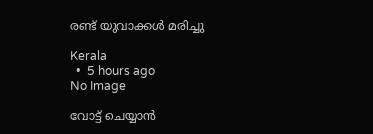രണ്ട് യുവാക്കൾ മരിച്ചു

Kerala
  •  5 hours ago
No Image

വോട്ട് ചെയ്യാന്‍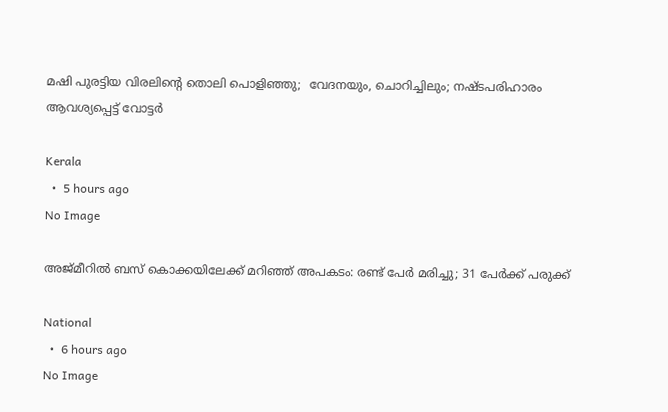മഷി പുരട്ടിയ വിരലിന്റെ തൊലി പൊളിഞ്ഞു;  വേദനയും, ചൊറിച്ചിലും; നഷ്ടപരിഹാരം ആവശ്യപ്പെട്ട് വോട്ടര്‍

Kerala
  •  5 hours ago
No Image

അജ്മീറിൽ ബസ് കൊക്കയിലേക്ക് മറിഞ്ഞ് അപകടം: രണ്ട് പേർ മരിച്ചു; 31 പേർക്ക് പരുക്ക്

National
  •  6 hours ago
No Image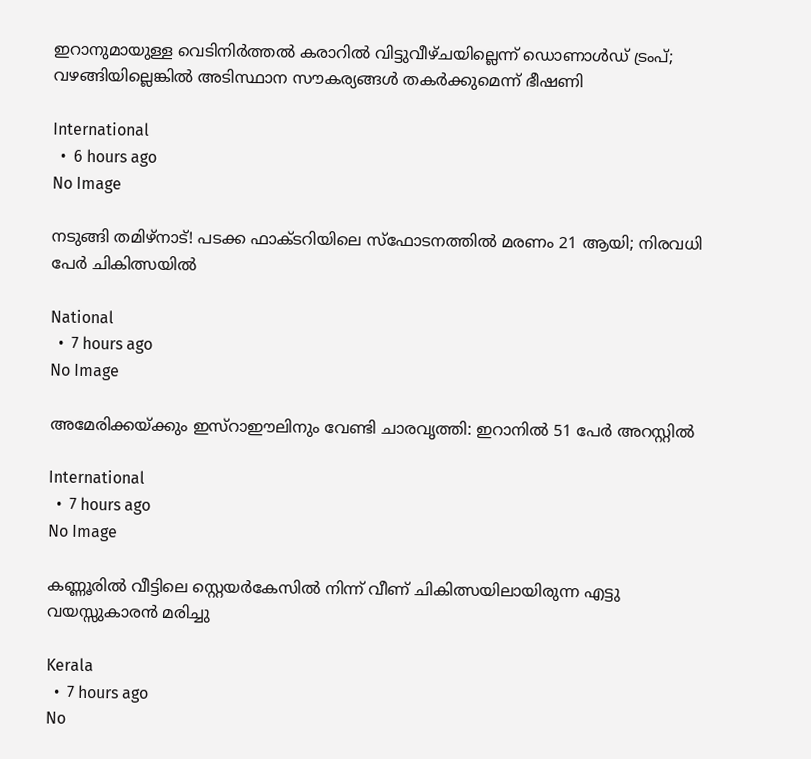ഇറാനുമായുള്ള വെടിനിർത്തൽ കരാറിൽ വിട്ടുവീഴ്ചയില്ലെന്ന് ഡൊണാൾഡ് ട്രംപ്; വഴങ്ങിയില്ലെങ്കിൽ അടിസ്ഥാന സൗകര്യങ്ങൾ തകർക്കുമെന്ന് ഭീഷണി

International
  •  6 hours ago
No Image

നടുങ്ങി തമിഴ്നാട്! പടക്ക ഫാക്ടറിയിലെ സ്ഫോടനത്തിൽ മരണം 21 ആയി; നിരവധി പേർ ചികിത്സയിൽ

National
  •  7 hours ago
No Image

അമേരിക്കയ്ക്കും ഇസ്റാഈലിനും വേണ്ടി ചാരവൃത്തി: ഇറാനിൽ 51 പേർ അറസ്റ്റിൽ

International
  •  7 hours ago
No Image

കണ്ണൂരിൽ വീട്ടിലെ സ്റ്റെയർകേസിൽ നിന്ന് വീണ് ചികിത്സയിലായിരുന്ന എട്ടു വയസ്സുകാരൻ മരിച്ചു

Kerala
  •  7 hours ago
No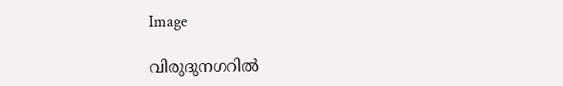Image

വിരുദുനഗറിൽ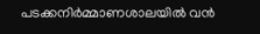പടക്കനിർമ്മാണശാലയിൽ വൻ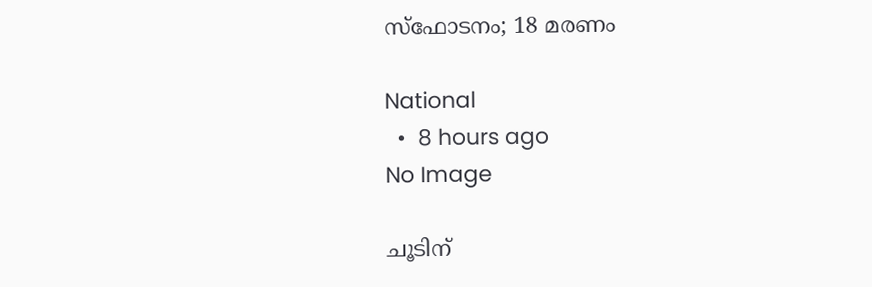സ്ഫോടനം; 18 മരണം

National
  •  8 hours ago
No Image

ചൂടിന്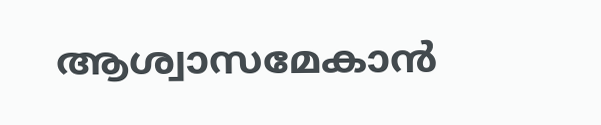ആശ്വാസമേകാന്‍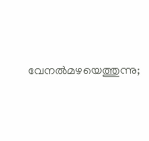വേനല്‍മഴയെത്തുന്നു;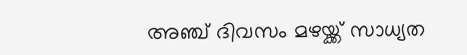അഞ്ച് ദിവസം മഴയ്ക്ക് സാധ്യത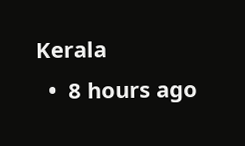Kerala
  •  8 hours ago